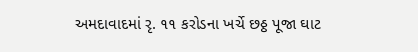અમદાવાદમાં રૃ. ૧૧ કરોડના ખર્ચે છઠ્ઠ પૂજા ઘાટ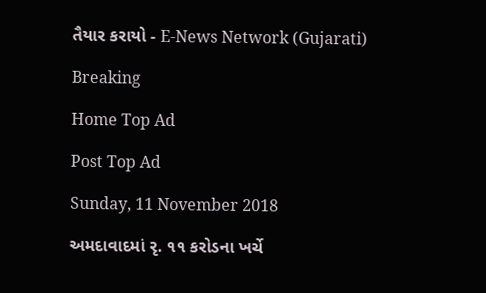તૈયાર કરાયો - E-News Network (Gujarati)

Breaking

Home Top Ad

Post Top Ad

Sunday, 11 November 2018

અમદાવાદમાં રૃ. ૧૧ કરોડના ખર્ચે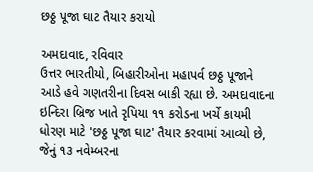છઠ્ઠ પૂજા ઘાટ તૈયાર કરાયો

અમદાવાદ, રવિવાર
ઉત્તર ભારતીયો, બિહારીઓના મહાપર્વ છઠ્ઠ પૂજાને આડે હવે ગણતરીના દિવસ બાકી રહ્યા છે. અમદાવાદના ઇન્દિરા બ્રિજ ખાતે રૃપિયા ૧૧ કરોડના ખર્ચે કાયમી ધોરણ માટે 'છઠ્ઠ પૂજા ઘાટ' તૈયાર કરવામાં આવ્યો છે, જેનું ૧૩ નવેમ્બરના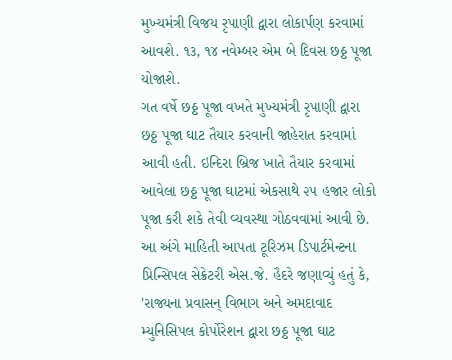મુખ્યમંત્રી વિજય રૃપાણી દ્વારા લોકાર્પણ કરવામાં આવશે. ૧૩, ૧૪ નવેમ્બર એમ બે દિવસ છઠ્ઠ પૂજા યોજાશે.
ગત વર્ષે છઠ્ઠ પૂજા વખતે મુખ્યમંત્રી રૃપાણી દ્વારા છઠ્ઠ પૂજા ઘાટ તૈયાર કરવાની જાહેરાત કરવામાં આવી હતી. ઇન્દિરા બ્રિજ ખાતે તૈયાર કરવામાં આવેલા છઠ્ઠ પૂજા ઘાટમાં એકસાથે ૨૫ હજાર લોકો પૂજા કરી શકે તેવી વ્યવસ્થા ગોઠવવામાં આવી છે. આ અંગે માહિતી આપતા ટૂરિઝમ ડિપાર્ટમેન્ટના પ્રિન્સિપલ સેક્રેટરી એસ.જે. હૈદરે જણાવ્યું હતું કે, 'રાજ્યના પ્રવાસન્ વિભાગ અને અમદાવાદ મ્યુનિસિપલ કોર્પોરેશન દ્વારા છઠ્ઠ પૂજા ઘાટ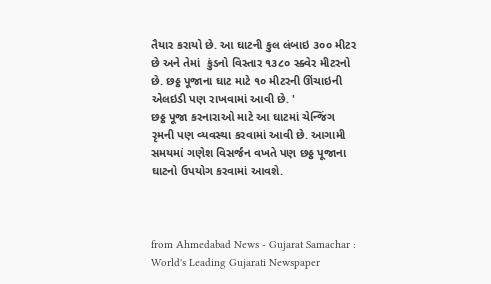તૈયાર કરાયો છે. આ ઘાટની કુલ લંબાઇ ૩૦૦ મીટર છે અને તેમાં  કુંડનો વિસ્તાર ૧૩૮૦ સ્ક્વેર મીટરનો છે. છઠ્ઠ પૂજાના ઘાટ માટે ૧૦ મીટરની ઊંચાઇની એલઇડી પણ રાખવામાં આવી છે. '
છઠ્ઠ પૂજા કરનારાઓ માટે આ ઘાટમાં ચેન્જિંગ રૃમની પણ વ્યવસ્થા કરવામાં આવી છે. આગામી સમયમાં ગણેશ વિસર્જન વખતે પણ છઠ્ઠ પૂજાના ઘાટનો ઉપયોગ કરવામાં આવશે.



from Ahmedabad News - Gujarat Samachar : World's Leading Gujarati Newspaper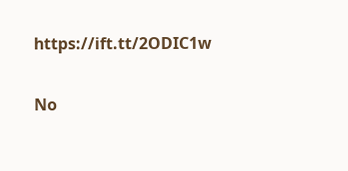https://ift.tt/2ODIC1w

No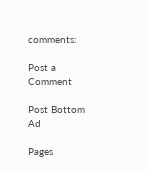comments:

Post a Comment

Post Bottom Ad

Pages